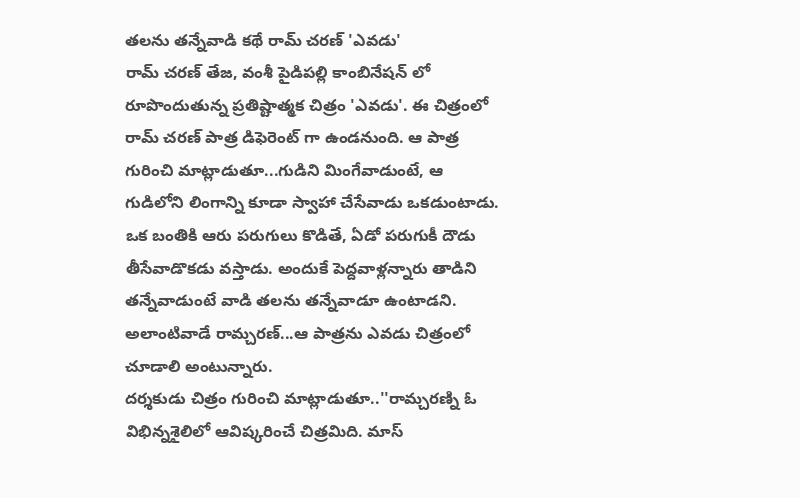తలను తన్నేవాడి కథే రామ్ చరణ్ 'ఎవడు'
రామ్ చరణ్ తేజ, వంశీ పైడిపల్లి కాంబినేషన్ లో రూపొందుతున్న ప్రతిష్టాత్మక చిత్రం 'ఎవడు'. ఈ చిత్రంలో రామ్ చరణ్ పాత్ర డిఫెరెంట్ గా ఉండనుంది. ఆ పాత్ర గురించి మాట్లాడుతూ...గుడిని మింగేవాడుంటే, ఆ గుడిలోని లింగాన్ని కూడా స్వాహా చేసేవాడు ఒకడుంటాడు. ఒక బంతికి ఆరు పరుగులు కొడితే, ఏడో పరుగుకీ దౌడు తీసేవాడొకడు వస్తాడు. అందుకే పెద్దవాళ్లన్నారు తాడిని తన్నేవాడుంటే వాడి తలను తన్నేవాడూ ఉంటాడని. అలాంటివాడే రామ్చరణ్...ఆ పాత్రను ఎవడు చిత్రంలో చూడాలి అంటున్నారు.
దర్శకుడు చిత్రం గురించి మాట్లాడుతూ..''రామ్చరణ్ని ఓ విభిన్నశైలిలో ఆవిష్కరించే చిత్రమిది. మాస్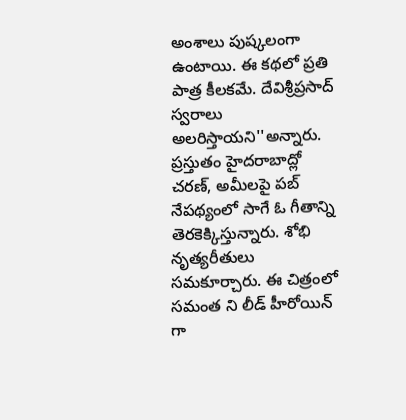అంశాలు పుష్కలంగా ఉంటాయి. ఈ కథలో ప్రతి పాత్ర కీలకమే. దేవిశ్రీప్రసాద్ స్వరాలు అలరిస్తాయని''అన్నారు. ప్రస్తుతం హైదరాబాద్లో చరణ్, అమీలపై పబ్ నేపథ్యంలో సాగే ఓ గీతాన్ని తెరకెక్కిస్తున్నారు. శోభి నృత్యరీతులు సమకూర్చారు. ఈ చిత్రంలో సమంత ని లీడ్ హీరోయిన్ గా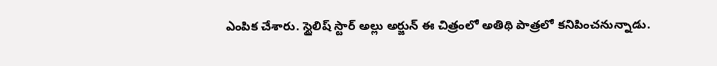ఎంపిక చేశారు. స్టైలిష్ స్టార్ అల్లు అర్జున్ ఈ చిత్రంలో అతిథి పాత్రలో కనిపించనున్నాడు.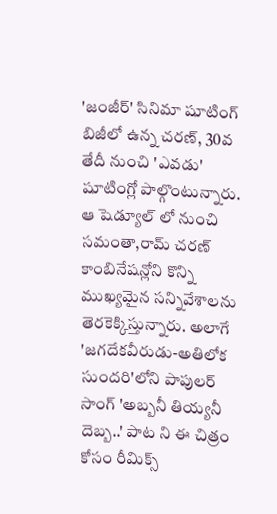'జంజీర్' సినిమా షూటింగ్ బిజీలో ఉన్న చరణ్, 30వ తేదీ నుంచి 'ఎవడు' షూటింగ్లో పాల్గొంటున్నారు. ఆ షెడ్యూల్ లో నుంచి సమంతా,రామ్ చరణ్ కాంబినేషన్లోని కొన్ని ముఖ్యమైన సన్నివేశాలను తెరకెక్కిస్తున్నారు. అలాగే 'జగదేకవీరుడు-అతిలోక సుందరి'లోని పాపులర్ సాంగ్ 'అబ్బనీ తియ్యనీ దెబ్బ..' పాట ని ఈ చిత్రం కోసం రీమిక్స్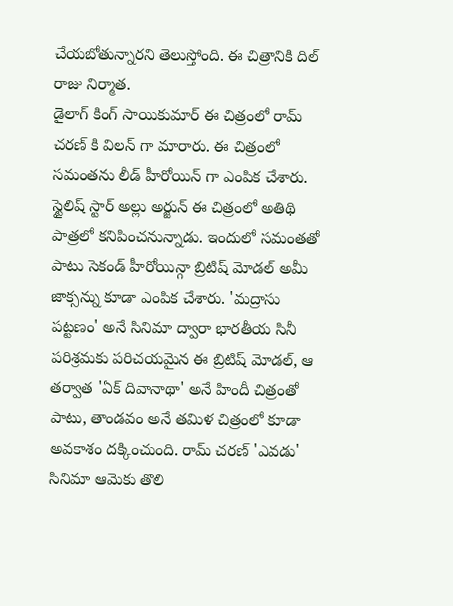చేయబోతున్నారని తెలుస్తోంది. ఈ చిత్రానికి దిల్ రాజు నిర్మాత.
డైలాగ్ కింగ్ సాయికుమార్ ఈ చిత్రంలో రామ్ చరణ్ కి విలన్ గా మారారు. ఈ చిత్రంలో సమంతను లీడ్ హీరోయిన్ గా ఎంపిక చేశారు. స్టైలిష్ స్టార్ అల్లు అర్జున్ ఈ చిత్రంలో అతిథి పాత్రలో కనిపించనున్నాడు. ఇందులో సమంతతో పాటు సెకండ్ హీరోయిన్గా బ్రిటిష్ మోడల్ అమీ జాక్సన్ను కూడా ఎంపిక చేశారు. 'మద్రాసు పట్టణం' అనే సినిమా ద్వారా భారతీయ సినీ పరిశ్రమకు పరిచయమైన ఈ బ్రిటిష్ మోడల్, ఆ తర్వాత 'ఏక్ దివానాథా' అనే హిందీ చిత్రంతో పాటు, తాండవం అనే తమిళ చిత్రంలో కూడా అవకాశం దక్కించుంది. రామ్ చరణ్ 'ఎవడు' సినిమా ఆమెకు తొలి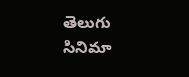తెలుగు సినిమా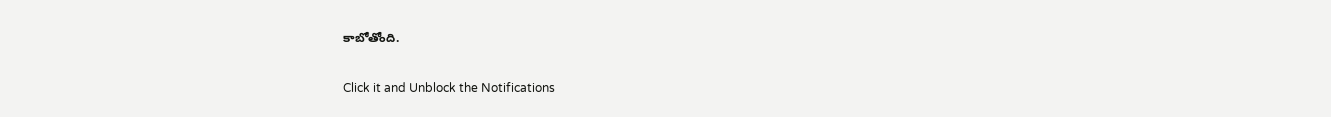కాబోతోంది.


Click it and Unblock the Notifications